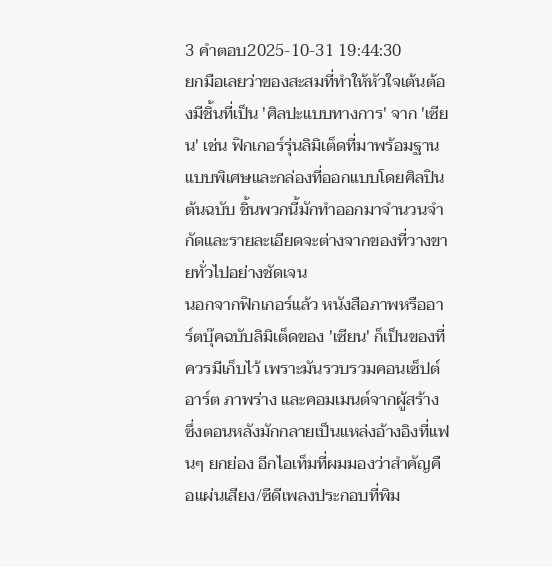3 คำตอบ2025-10-31 19:44:30
ยกมือเลยว่าของสะสมที่ทำให้หัวใจเต้นต้องมีชิ้นที่เป็น 'ศิลปะแบบทางการ' จาก 'เซียน' เช่น ฟิกเกอร์รุ่นลิมิเต็ดที่มาพร้อมฐานแบบพิเศษและกล่องที่ออกแบบโดยศิลปินต้นฉบับ ชิ้นพวกนี้มักทำออกมาจำนวนจำกัดและรายละเอียดจะต่างจากของที่วางขายทั่วไปอย่างชัดเจน
นอกจากฟิกเกอร์แล้ว หนังสือภาพหรืออาร์ตบุ๊คฉบับลิมิเต็ดของ 'เซียน' ก็เป็นของที่ควรมีเก็บไว้ เพราะมันรวบรวมคอนเซ็ปต์อาร์ต ภาพร่าง และคอมเมนต์จากผู้สร้าง ซึ่งตอนหลังมักกลายเป็นแหล่งอ้างอิงที่แฟนๆ ยกย่อง อีกไอเท็มที่ผมมองว่าสำคัญคือแผ่นเสียง/ซีดีเพลงประกอบที่พิม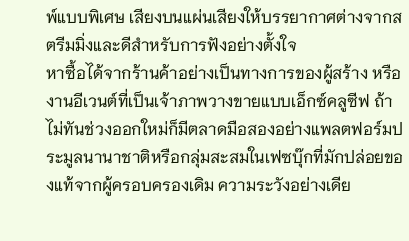พ์แบบพิเศษ เสียงบนแผ่นเสียงให้บรรยากาศต่างจากสตรีมมิ่งและดีสำหรับการฟังอย่างตั้งใจ
หาซื้อได้จากร้านค้าอย่างเป็นทางการของผู้สร้าง หรืองานอีเวนต์ที่เป็นเจ้าภาพวางขายแบบเอ็กซ์คลูซีฟ ถ้าไม่ทันช่วงออกใหม่ก็มีตลาดมือสองอย่างแพลตฟอร์มประมูลนานาชาติหรือกลุ่มสะสมในเฟซบุ๊กที่มักปล่อยของแท้จากผู้ครอบครองเดิม ความระวังอย่างเดีย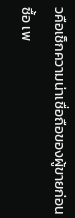วคือเช็กความน่าเชื่อถือของผู้ขายก่อนซื้อ เพ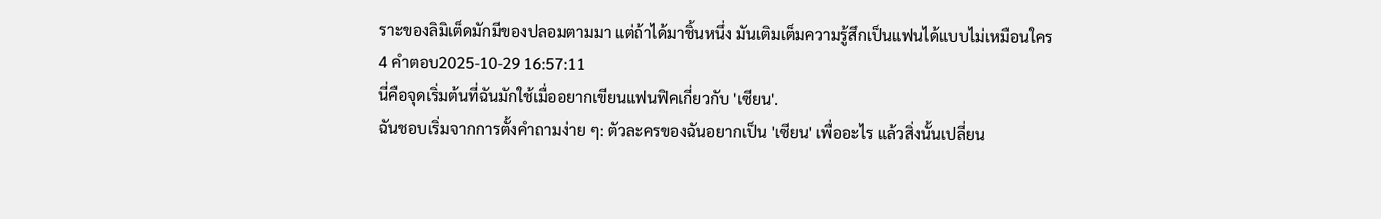ราะของลิมิเต็ดมักมีของปลอมตามมา แต่ถ้าได้มาชิ้นหนึ่ง มันเติมเต็มความรู้สึกเป็นแฟนได้แบบไม่เหมือนใคร
4 คำตอบ2025-10-29 16:57:11
นี่คือจุดเริ่มต้นที่ฉันมักใช้เมื่ออยากเขียนแฟนฟิคเกี่ยวกับ 'เซียน'.
ฉันชอบเริ่มจากการตั้งคำถามง่าย ๆ: ตัวละครของฉันอยากเป็น 'เซียน' เพื่ออะไร แล้วสิ่งนั้นเปลี่ยน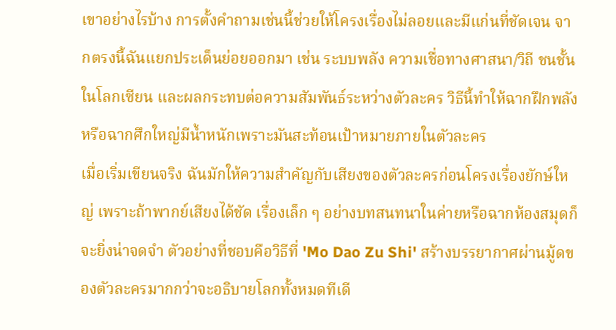เขาอย่างไรบ้าง การตั้งคำถามเช่นนี้ช่วยให้โครงเรื่องไม่ลอยและมีแก่นที่ชัดเจน จากตรงนี้ฉันแยกประเด็นย่อยออกมา เช่น ระบบพลัง ความเชื่อทางศาสนา/วิถี ชนชั้นในโลกเซียน และผลกระทบต่อความสัมพันธ์ระหว่างตัวละคร วิธีนี้ทำให้ฉากฝึกพลังหรือฉากศึกใหญ่มีน้ำหนักเพราะมันสะท้อนเป้าหมายภายในตัวละคร
เมื่อเริ่มเขียนจริง ฉันมักให้ความสำคัญกับเสียงของตัวละครก่อนโครงเรื่องยักษ์ใหญ่ เพราะถ้าพากย์เสียงได้ชัด เรื่องเล็ก ๆ อย่างบทสนทนาในค่ายหรือฉากห้องสมุดก็จะยิ่งน่าจดจำ ตัวอย่างที่ชอบคือวิธีที่ 'Mo Dao Zu Shi' สร้างบรรยากาศผ่านมู้ดของตัวละครมากกว่าจะอธิบายโลกทั้งหมดทีเดี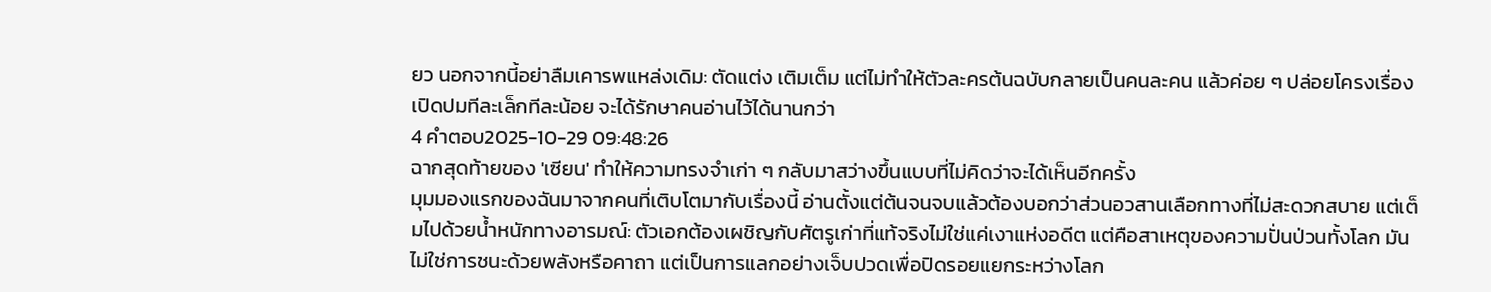ยว นอกจากนี้อย่าลืมเคารพแหล่งเดิม: ตัดแต่ง เติมเต็ม แต่ไม่ทำให้ตัวละครต้นฉบับกลายเป็นคนละคน แล้วค่อย ๆ ปล่อยโครงเรื่อง เปิดปมทีละเล็กทีละน้อย จะได้รักษาคนอ่านไว้ได้นานกว่า
4 คำตอบ2025-10-29 09:48:26
ฉากสุดท้ายของ 'เซียน' ทำให้ความทรงจำเก่า ๆ กลับมาสว่างขึ้นแบบที่ไม่คิดว่าจะได้เห็นอีกครั้ง
มุมมองแรกของฉันมาจากคนที่เติบโตมากับเรื่องนี้ อ่านตั้งแต่ต้นจนจบแล้วต้องบอกว่าส่วนอวสานเลือกทางที่ไม่สะดวกสบาย แต่เต็มไปด้วยน้ำหนักทางอารมณ์: ตัวเอกต้องเผชิญกับศัตรูเก่าที่แท้จริงไม่ใช่แค่เงาแห่งอดีต แต่คือสาเหตุของความปั่นป่วนทั้งโลก มันไม่ใช่การชนะด้วยพลังหรือคาถา แต่เป็นการแลกอย่างเจ็บปวดเพื่อปิดรอยแยกระหว่างโลก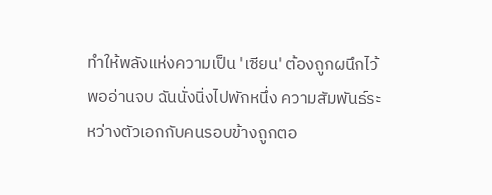ทำให้พลังแห่งความเป็น 'เซียน' ต้องถูกผนึกไว้
พออ่านจบ ฉันนั่งนิ่งไปพักหนึ่ง ความสัมพันธ์ระหว่างตัวเอกกับคนรอบข้างถูกตอ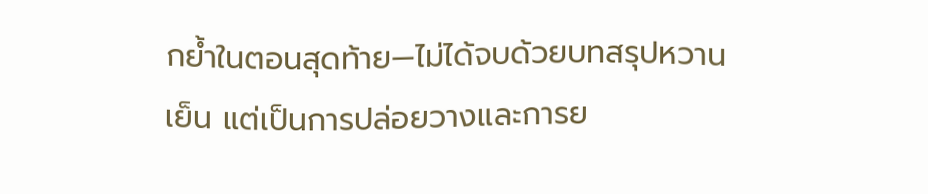กย้ำในตอนสุดท้าย—ไม่ได้จบด้วยบทสรุปหวานเย็น แต่เป็นการปล่อยวางและการย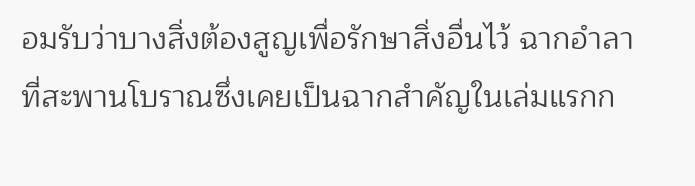อมรับว่าบางสิ่งต้องสูญเพื่อรักษาสิ่งอื่นไว้ ฉากอำลาที่สะพานโบราณซึ่งเคยเป็นฉากสำคัญในเล่มแรกก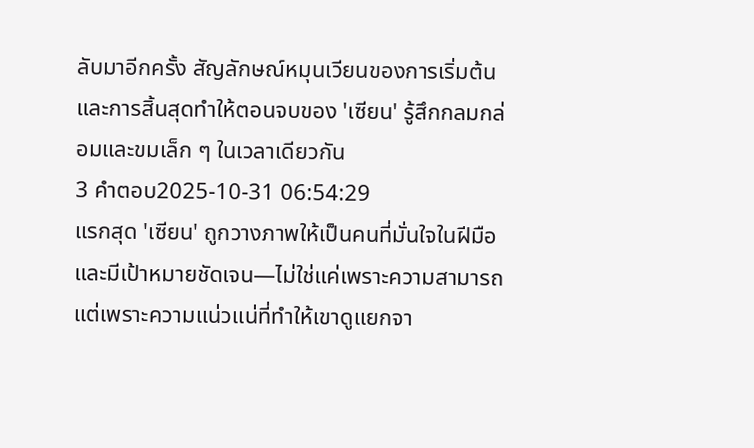ลับมาอีกครั้ง สัญลักษณ์หมุนเวียนของการเริ่มต้นและการสิ้นสุดทำให้ตอนจบของ 'เซียน' รู้สึกกลมกล่อมและขมเล็ก ๆ ในเวลาเดียวกัน
3 คำตอบ2025-10-31 06:54:29
แรกสุด 'เซียน' ถูกวางภาพให้เป็นคนที่มั่นใจในฝีมือและมีเป้าหมายชัดเจน—ไม่ใช่แค่เพราะความสามารถ แต่เพราะความแน่วแน่ที่ทำให้เขาดูแยกจา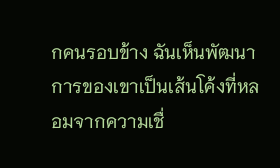กคนรอบข้าง ฉันเห็นพัฒนาการของเขาเป็นเส้นโค้งที่หลอมจากความเชื่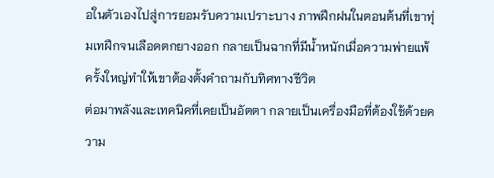อในตัวเองไปสู่การยอมรับความเปราะบาง ภาพฝึกฝนในตอนต้นที่เขาทุ่มเทฝึกจนเลือดตกยางออก กลายเป็นฉากที่มีน้ำหนักเมื่อความพ่ายแพ้ครั้งใหญ่ทำให้เขาต้องตั้งคำถามกับทิศทางชีวิต
ต่อมาพลังและเทคนิคที่เคยเป็นอัตตา กลายเป็นเครื่องมือที่ต้องใช้ด้วยความ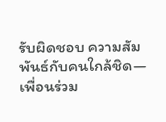รับผิดชอบ ความสัมพันธ์กับคนใกล้ชิด—เพื่อนร่วม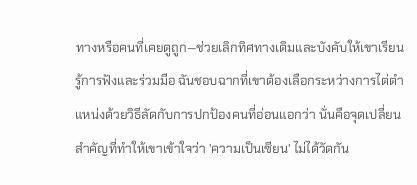ทางหรือคนที่เคยดูถูก—ช่วยเลิกทิศทางเดิมและบังคับให้เขาเรียนรู้การฟังและร่วมมือ ฉันชอบฉากที่เขาต้องเลือกระหว่างการไต่ตำแหน่งด้วยวิธีลัดกับการปกป้องคนที่อ่อนแอกว่า นั่นคือจุดเปลี่ยนสำคัญที่ทำให้เขาเข้าใจว่า 'ความเป็นเซียน' ไม่ได้วัดกัน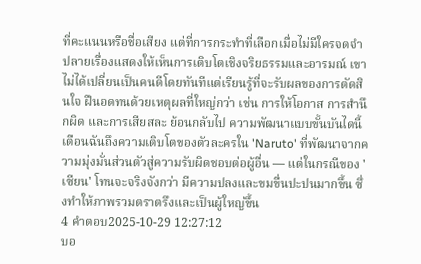ที่คะแนนหรือชื่อเสียง แต่ที่การกระทำที่เลือกเมื่อไม่มีใครจดจำ
ปลายเรื่องแสดงให้เห็นการเติบโตเชิงจริยธรรมและอารมณ์ เขาไม่ได้เปลี่ยนเป็นคนดีโดยทันทีแต่เรียนรู้ที่จะรับผลของการตัดสินใจ ฝืนอดทนด้วยเหตุผลที่ใหญ่กว่า เช่น การให้โอกาส การสำนึกผิด และการเสียสละ ย้อนกลับไป ความพัฒนาแบบขั้นบันไดนี้เตือนฉันถึงความเติบโตของตัวละครใน 'Naruto' ที่พัฒนาจากความมุ่งมั่นส่วนตัวสู่ความรับผิดชอบต่อผู้อื่น — แต่ในกรณีของ 'เซียน' โทนจะจริงจังกว่า มีความปลงและขมขื่นปะปนมากขึ้น ซึ่งทำให้ภาพรวมตราตรึงและเป็นผู้ใหญ่ขึ้น
4 คำตอบ2025-10-29 12:27:12
บอ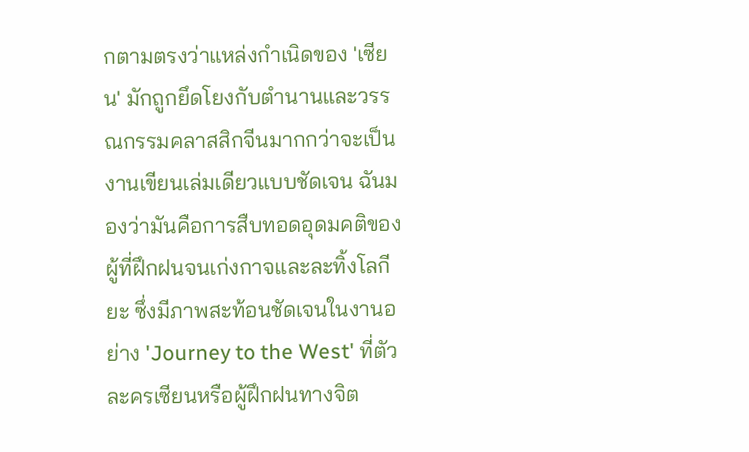กตามตรงว่าแหล่งกำเนิดของ 'เซียน' มักถูกยึดโยงกับตำนานและวรรณกรรมคลาสสิกจีนมากกว่าจะเป็นงานเขียนเล่มเดียวแบบชัดเจน ฉันมองว่ามันคือการสืบทอดอุดมคติของผู้ที่ฝึกฝนจนเก่งกาจและละทิ้งโลกียะ ซึ่งมีภาพสะท้อนชัดเจนในงานอย่าง 'Journey to the West' ที่ตัวละครเซียนหรือผู้ฝึกฝนทางจิต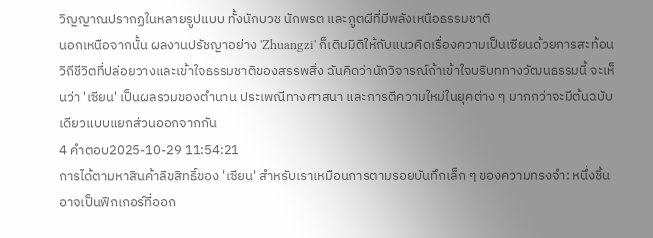วิญญาณปรากฏในหลายรูปแบบ ทั้งนักบวช นักพรต และภูตผีที่มีพลังเหนือธรรมชาติ
นอกเหนือจากนั้น ผลงานปรัชญาอย่าง 'Zhuangzi' ก็เติมมิติให้กับแนวคิดเรื่องความเป็นเซียนด้วยการสะท้อนวิถีชีวิตที่ปล่อยวางและเข้าใจธรรมชาติของสรรพสิ่ง ฉันคิดว่านักวิจารณ์ถ้าเข้าใจบริบททางวัฒนธรรมนี้ จะเห็นว่า 'เซียน' เป็นผลรวมของตำนาน ประเพณีทางศาสนา และการตีความใหม่ในยุคต่าง ๆ มากกว่าจะมีต้นฉบับเดียวแบบแยกส่วนออกจากกัน
4 คำตอบ2025-10-29 11:54:21
การได้ตามหาสินค้าลิขสิทธิ์ของ 'เซียน' สำหรับเราเหมือนการตามรอยบันทึกเล็ก ๆ ของความทรงจำ: หนึ่งชิ้นอาจเป็นฟิกเกอร์ที่ออก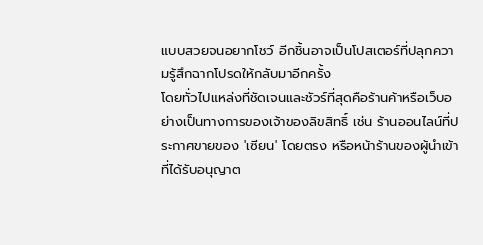แบบสวยจนอยากโชว์ อีกชิ้นอาจเป็นโปสเตอร์ที่ปลุกความรู้สึกฉากโปรดให้กลับมาอีกครั้ง
โดยทั่วไปแหล่งที่ชัดเจนและชัวร์ที่สุดคือร้านค้าหรือเว็บอย่างเป็นทางการของเจ้าของลิขสิทธิ์ เช่น ร้านออนไลน์ที่ประกาศขายของ 'เซียน' โดยตรง หรือหน้าร้านของผู้นำเข้าที่ได้รับอนุญาต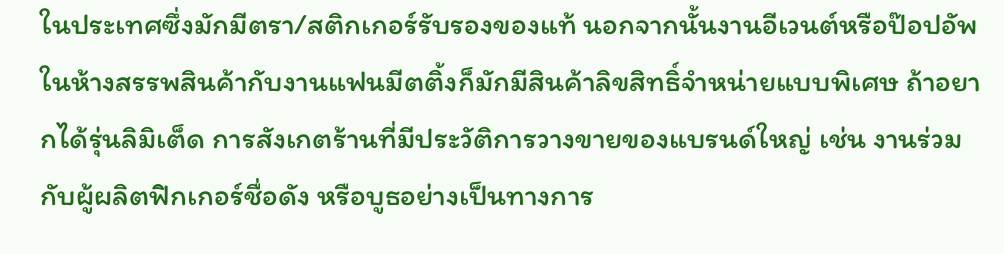ในประเทศซึ่งมักมีตรา/สติกเกอร์รับรองของแท้ นอกจากนั้นงานอีเวนต์หรือป๊อปอัพในห้างสรรพสินค้ากับงานแฟนมีตติ้งก็มักมีสินค้าลิขสิทธิ์จำหน่ายแบบพิเศษ ถ้าอยากได้รุ่นลิมิเต็ด การสังเกตร้านที่มีประวัติการวางขายของแบรนด์ใหญ่ เช่น งานร่วมกับผู้ผลิตฟิกเกอร์ชื่อดัง หรือบูธอย่างเป็นทางการ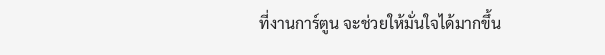ที่งานการ์ตูน จะช่วยให้มั่นใจได้มากขึ้น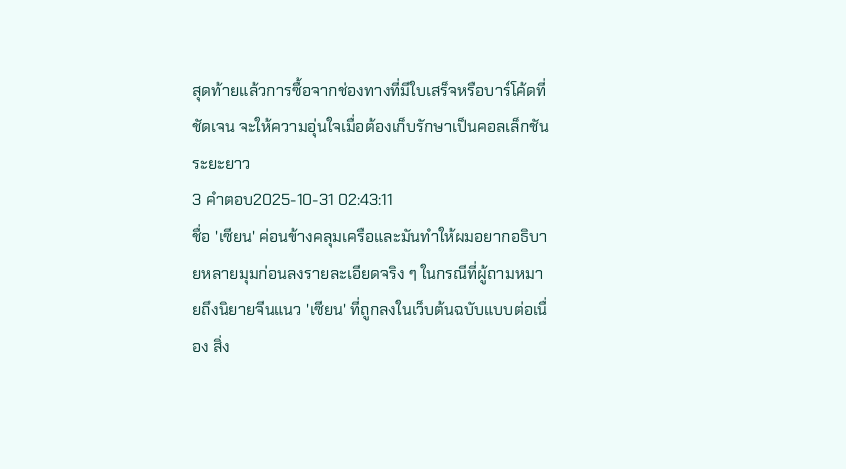สุดท้ายแล้วการซื้อจากช่องทางที่มีใบเสร็จหรือบาร์โค้ดที่ชัดเจน จะให้ความอุ่นใจเมื่อต้องเก็บรักษาเป็นคอลเล็กชันระยะยาว
3 คำตอบ2025-10-31 02:43:11
ชื่อ 'เซียน' ค่อนข้างคลุมเครือและมันทำให้ผมอยากอธิบายหลายมุมก่อนลงรายละเอียดจริง ๆ ในกรณีที่ผู้ถามหมายถึงนิยายจีนแนว 'เซียน' ที่ถูกลงในเว็บต้นฉบับแบบต่อเนื่อง สิ่ง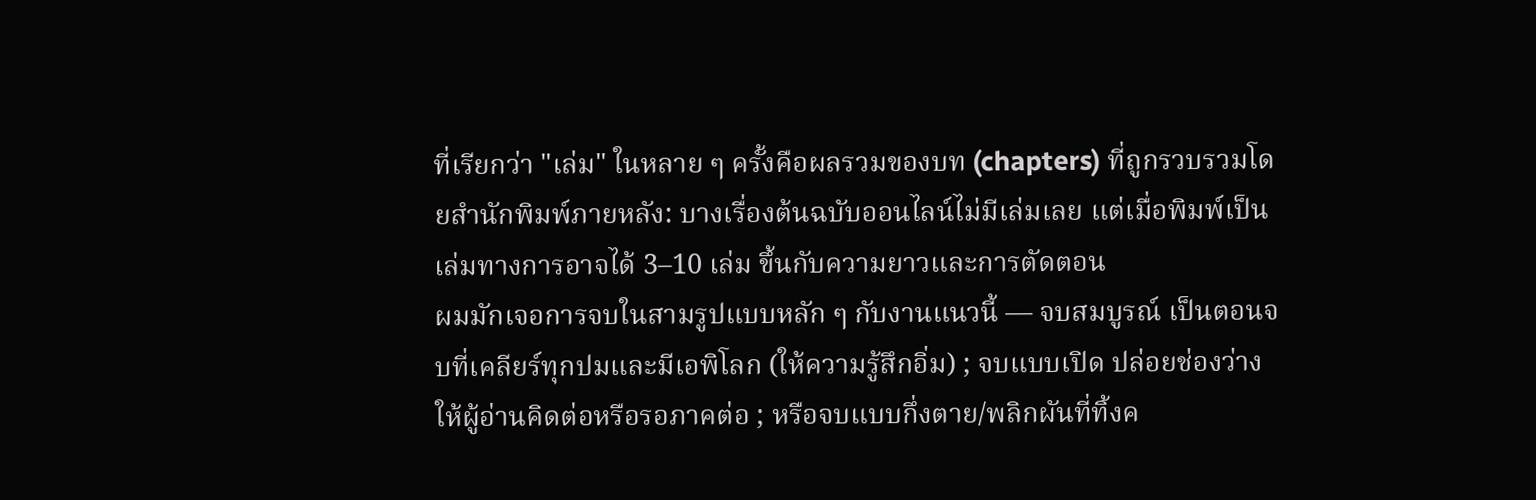ที่เรียกว่า "เล่ม" ในหลาย ๆ ครั้งคือผลรวมของบท (chapters) ที่ถูกรวบรวมโดยสำนักพิมพ์ภายหลัง: บางเรื่องต้นฉบับออนไลน์ไม่มีเล่มเลย แต่เมื่อพิมพ์เป็นเล่มทางการอาจได้ 3–10 เล่ม ขึ้นกับความยาวและการตัดตอน
ผมมักเจอการจบในสามรูปแบบหลัก ๆ กับงานแนวนี้ — จบสมบูรณ์ เป็นตอนจบที่เคลียร์ทุกปมและมีเอพิโลก (ให้ความรู้สึกอิ่ม) ; จบแบบเปิด ปล่อยช่องว่างให้ผู้อ่านคิดต่อหรือรอภาคต่อ ; หรือจบแบบกึ่งตาย/พลิกผันที่ทิ้งค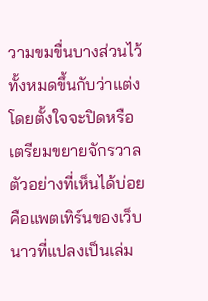วามขมขื่นบางส่วนไว้ ทั้งหมดขึ้นกับว่าแต่งโดยตั้งใจจะปิดหรือเตรียมขยายจักรวาล ตัวอย่างที่เห็นได้บ่อยคือแพตเทิร์นของเว็บนาวที่แปลงเป็นเล่ม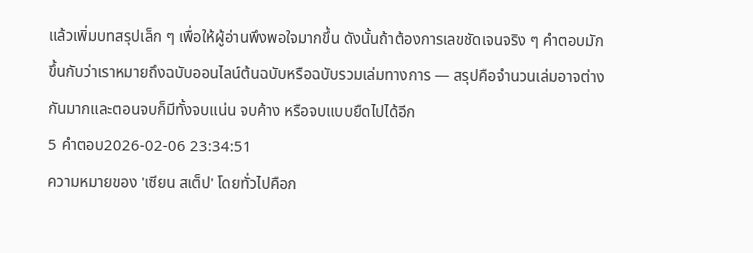แล้วเพิ่มบทสรุปเล็ก ๆ เพื่อให้ผู้อ่านพึงพอใจมากขึ้น ดังนั้นถ้าต้องการเลขชัดเจนจริง ๆ คำตอบมักขึ้นกับว่าเราหมายถึงฉบับออนไลน์ต้นฉบับหรือฉบับรวมเล่มทางการ — สรุปคือจำนวนเล่มอาจต่างกันมากและตอนจบก็มีทั้งจบแน่น จบค้าง หรือจบแบบยืดไปได้อีก
5 คำตอบ2026-02-06 23:34:51
ความหมายของ 'เซียน สเต็ป' โดยทั่วไปคือก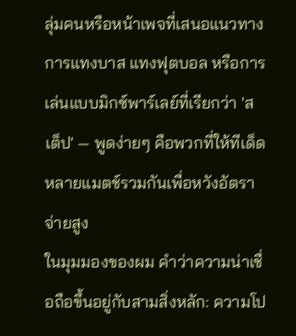ลุ่มคนหรือหน้าเพจที่เสนอแนวทางการแทงบาส แทงฟุตบอล หรือการเล่นแบบมิกซ์พาร์เลย์ที่เรียกว่า 'สเต็ป' — พูดง่ายๆ คือพวกที่ให้ทีเด็ดหลายแมตช์รวมกันเพื่อหวังอัตราจ่ายสูง
ในมุมมองของผม คำว่าความน่าเชื่อถือขึ้นอยู่กับสามสิ่งหลัก: ความโป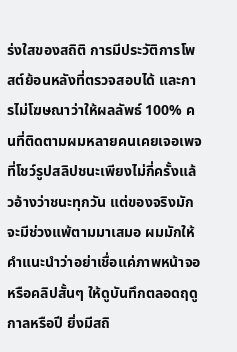ร่งใสของสถิติ การมีประวัติการโพสต์ย้อนหลังที่ตรวจสอบได้ และการไม่โฆษณาว่าให้ผลลัพธ์ 100% คนที่ติดตามผมหลายคนเคยเจอเพจที่โชว์รูปสลิปชนะเพียงไม่กี่ครั้งแล้วอ้างว่าชนะทุกวัน แต่ของจริงมักจะมีช่วงแพ้ตามมาเสมอ ผมมักให้คำแนะนำว่าอย่าเชื่อแค่ภาพหน้าจอหรือคลิปสั้นๆ ให้ดูบันทึกตลอดฤดูกาลหรือปี ยิ่งมีสถิ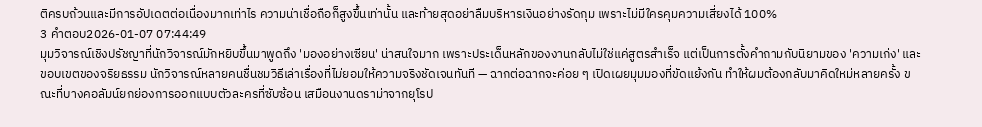ติครบถ้วนและมีการอัปเดตต่อเนื่องมากเท่าไร ความน่าเชื่อถือก็สูงขึ้นเท่านั้น และท้ายสุดอย่าลืมบริหารเงินอย่างรัดกุม เพราะไม่มีใครคุมความเสี่ยงได้ 100%
3 คำตอบ2026-01-07 07:44:49
มุมวิจารณ์เชิงปรัชญาที่นักวิจารณ์มักหยิบขึ้นมาพูดถึง 'มองอย่างเซียน' น่าสนใจมาก เพราะประเด็นหลักของงานกลับไม่ใช่แค่สูตรสำเร็จ แต่เป็นการตั้งคำถามกับนิยามของ 'ความเก่ง' และขอบเขตของจริยธรรม นักวิจารณ์หลายคนชื่นชมวิธีเล่าเรื่องที่ไม่ยอมให้ความจริงชัดเจนทันที — ฉากต่อฉากจะค่อย ๆ เปิดเผยมุมมองที่ขัดแย้งกัน ทำให้ผมต้องกลับมาคิดใหม่หลายครั้ง ขณะที่บางคอลัมน์ยกย่องการออกแบบตัวละครที่ซับซ้อน เสมือนงานดราม่าจากยุโรป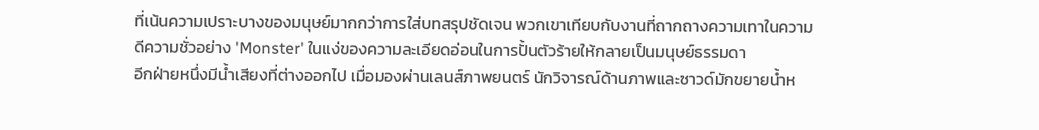ที่เน้นความเปราะบางของมนุษย์มากกว่าการใส่บทสรุปชัดเจน พวกเขาเทียบกับงานที่ถากถางความเทาในความดีความชั่วอย่าง 'Monster' ในแง่ของความละเอียดอ่อนในการปั้นตัวร้ายให้กลายเป็นมนุษย์ธรรมดา
อีกฝ่ายหนึ่งมีน้ำเสียงที่ต่างออกไป เมื่อมองผ่านเลนส์ภาพยนตร์ นักวิจารณ์ด้านภาพและซาวด์มักขยายน้ำห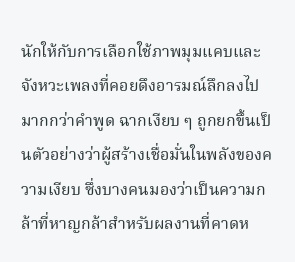นักให้กับการเลือกใช้ภาพมุมแคบและจังหวะเพลงที่คอยดึงอารมณ์ลึกลงไปมากกว่าคำพูด ฉากเงียบ ๆ ถูกยกขึ้นเป็นตัวอย่างว่าผู้สร้างเชื่อมั่นในพลังของความเงียบ ซึ่งบางคนมองว่าเป็นความกล้าที่หาญกล้าสำหรับผลงานที่คาดห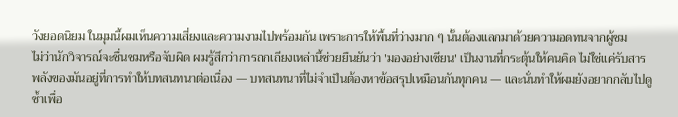วังยอดนิยม ในมุมนี้ผมเห็นความเสี่ยงและความงามไปพร้อมกัน เพราะการให้พื้นที่ว่างมาก ๆ นั้นต้องแลกมาด้วยความอดทนจากผู้ชม
ไม่ว่านักวิจารณ์จะชื่นชมหรือจับผิด ผมรู้สึกว่าการถกเถียงเหล่านี้ช่วยยืนยันว่า 'มองอย่างเซียน' เป็นงานที่กระตุ้นให้คนคิด ไม่ใช่แค่รับสาร พลังของมันอยู่ที่การทำให้บทสนทนาต่อเนื่อง — บทสนทนาที่ไม่จำเป็นต้องหาข้อสรุปเหมือนกันทุกคน — และนั่นทำให้ผมยังอยากกลับไปดูซ้ำเพื่อ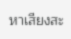หาเสียงสะ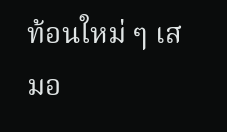ท้อนใหม่ ๆ เสมอ